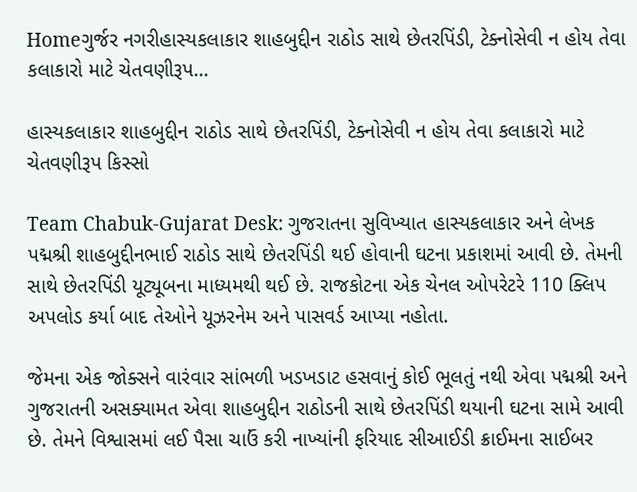Homeગુર્જર નગરીહાસ્યકલાકાર શાહબુદ્દીન રાઠોડ સાથે છેતરપિંડી, ટેક્નોસેવી ન હોય તેવા કલાકારો માટે ચેતવણીરૂપ...

હાસ્યકલાકાર શાહબુદ્દીન રાઠોડ સાથે છેતરપિંડી, ટેક્નોસેવી ન હોય તેવા કલાકારો માટે ચેતવણીરૂપ કિસ્સો

Team Chabuk-Gujarat Desk: ગુજરાતના સુવિખ્યાત હાસ્યકલાકાર અને લેખક પદ્મશ્રી શાહબુદ્દીનભાઈ રાઠોડ સાથે છેતરપિંડી થઈ હોવાની ઘટના પ્રકાશમાં આવી છે. તેમની સાથે છેતરપિંડી યૂટ્યૂબના માધ્યમથી થઈ છે. રાજકોટના એક ચેનલ ઓપરેટરે 110 ક્લિપ અપલોડ કર્યા બાદ તેઓને યૂઝરનેમ અને પાસવર્ડ આપ્યા નહોતા.

જેમના એક જોક્સને વારંવાર સાંભળી ખડખડાટ હસવાનું કોઈ ભૂલતું નથી એવા પદ્મશ્રી અને ગુજરાતની અસક્યામત એવા શાહબુદ્દીન રાઠોડની સાથે છેતરપિંડી થયાની ઘટના સામે આવી છે. તેમને વિશ્વાસમાં લઈ પૈસા ચાઉં કરી નાખ્યાંની ફરિયાદ સીઆઈડી ક્રાઈમના સાઈબર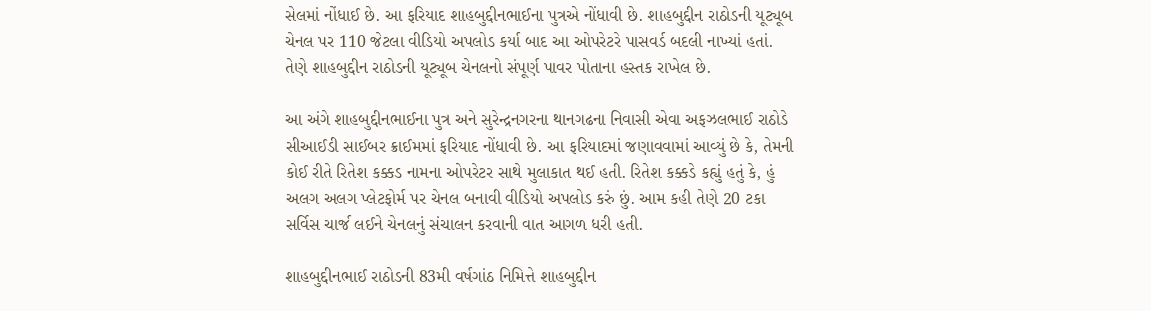સેલમાં નોંધાઈ છે. આ ફરિયાદ શાહબુદ્દીનભાઈના પુત્રએ નોંધાવી છે. શાહબુદ્દીન રાઠોડની યૂટ્યૂબ ચેનલ પર 110 જેટલા વીડિયો અપલોડ કર્યા બાદ આ ઓપરેટરે પાસવર્ડ બદલી નાખ્યાં હતાં. તેણે શાહબુદ્દીન રાઠોડની યૂટ્યૂબ ચેનલનો સંપૂર્ણ પાવર પોતાના હસ્તક રાખેલ છે.

આ અંગે શાહબુદ્દીનભાઈના પુત્ર અને સુરેન્દ્રનગરના થાનગઢના નિવાસી એવા અફઝલભાઈ રાઠોડે સીઆઈડી સાઈબર ક્રાઈમમાં ફરિયાદ નોંધાવી છે. આ ફરિયાદમાં જણાવવામાં આવ્યું છે કે, તેમની કોઈ રીતે રિતેશ કક્કડ નામના ઓપરેટર સાથે મુલાકાત થઈ હતી. રિતેશ કક્કડે કહ્યું હતું કે, હું અલગ અલગ પ્લેટફોર્મ પર ચેનલ બનાવી વીડિયો અપલોડ કરું છું. આમ કહી તેણે 20 ટકા સર્વિસ ચાર્જ લઈને ચેનલનું સંચાલન કરવાની વાત આગળ ધરી હતી.

શાહબુદ્દીનભાઈ રાઠોડની 83મી વર્ષગાંઠ નિમિત્તે શાહબુદ્દીન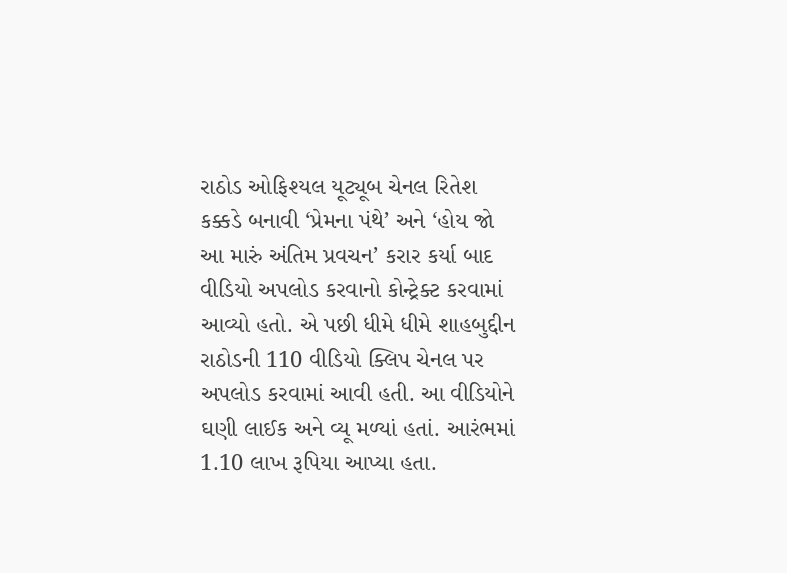રાઠોડ ઓફિશ્યલ યૂટ્યૂબ ચેનલ રિતેશ કક્કડે બનાવી ‘પ્રેમના પંથે’ અને ‘હોય જો આ મારું અંતિમ પ્રવચન’ કરાર કર્યા બાદ વીડિયો અપલોડ કરવાનો કોન્ટ્રેક્ટ કરવામાં આવ્યો હતો. એ પછી ધીમે ધીમે શાહબુદ્દીન રાઠોડની 110 વીડિયો ક્લિપ ચેનલ પર અપલોડ કરવામાં આવી હતી. આ વીડિયોને ઘણી લાઈક અને વ્યૂ મળ્યાં હતાં. આરંભમાં 1.10 લાખ રૂપિયા આપ્યા હતા.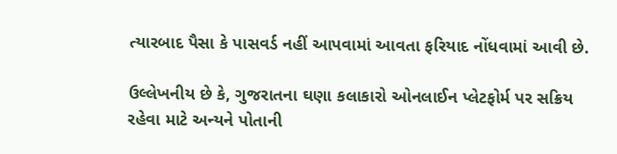ત્યારબાદ પૈસા કે પાસવર્ડ નહીં આપવામાં આવતા ફરિયાદ નોંધવામાં આવી છે.

ઉલ્લેખનીય છે કે, ગુજરાતના ઘણા કલાકારો ઓનલાઈન પ્લેટફોર્મ પર સક્રિય રહેવા માટે અન્યને પોતાની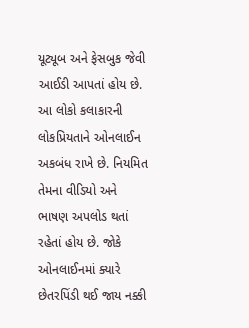યૂટ્યૂબ અને ફેસબુક જેવી આઈડી આપતાં હોય છે. આ લોકો કલાકારની લોકપ્રિયતાને ઓનલાઈન અકબંધ રાખે છે. નિયમિત તેમના વીડિયો અને ભાષણ અપલોડ થતાં રહેતાં હોય છે. જોકે ઓનલાઈનમાં ક્યારે છેતરપિંડી થઈ જાય નક્કી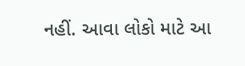નહીં. આવા લોકો માટે આ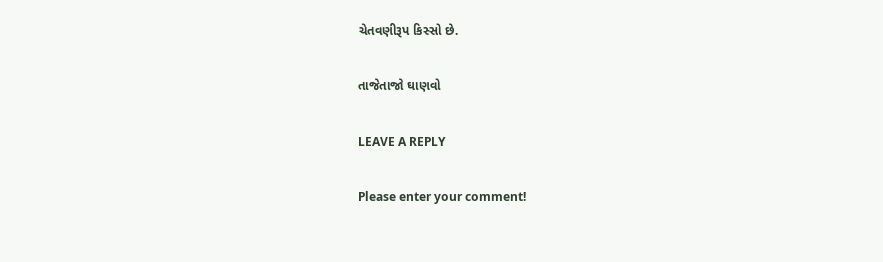ચેતવણીરૂપ કિસ્સો છે.

તાજેતાજો ઘાણવો

LEAVE A REPLY

Please enter your comment!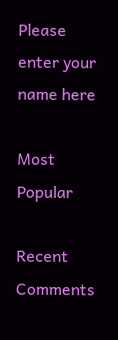Please enter your name here

Most Popular

Recent Comments